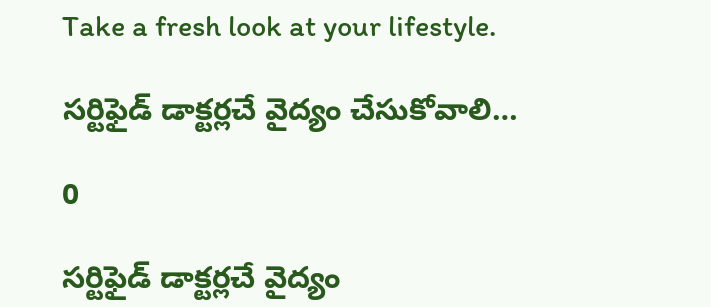Take a fresh look at your lifestyle.

సర్టిఫైడ్ డాక్టర్లచే వైద్యం చేసుకోవాలి…

0

సర్టిఫైడ్ డాక్టర్లచే వైద్యం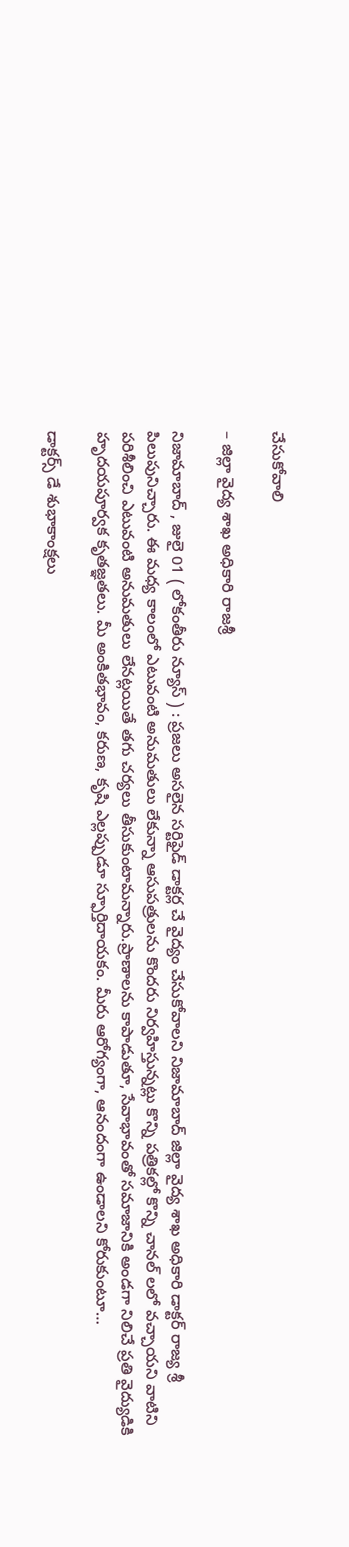చేసుకోవాలి

– జిల్లా వైద్య శాఖ అధికారి రాజశ్రీ

నిజామాబాద్ , జులై 01 ( లోకంతీరు న్యూస్ ) : ప్రజలు అసలైన సర్టిఫైడ్ డాక్టర్ల చే వైద్యం చేసుకోవాలని నిజామాబాద్ జిల్లా వైద్య శాఖ అధికారి డాక్టర్ రాజ్య శ్రీ పిలుపునిచ్చారు. ఈ మధ్య కాలంలో ఎటువంటి అనుమతులు లేకున్నా ఆసుపత్రులను కొందరు నిర్వహిస్తున్నట్లు కొన్ని పత్రికల్లో కొన్ని చానల్ లలో వచ్చాయని వాటిని పరిశీలించి ఎటువంటి అనుమతులు లేనట్లయితే తగు చర్యలు తీసుకుంటామన్నారు.ప్రాణాలను కాపాడుతూ, సేవాభావంతో సమాజానికి అండగా నిలిచే ప్రతి వైద్యుడికి హృదయపూర్వక కృతజ్ఞతలు. మీ అంకితభావం, కరుణ, కృషి ఎల్లప్పుడూ స్ఫూర్తిదాయకం. మీరు ఆరోగ్యంగా, ఆనందంగా ఉండాలని కోరుకుంటూ…

డాక్టర్స్ డే శుభాకాంక్షలు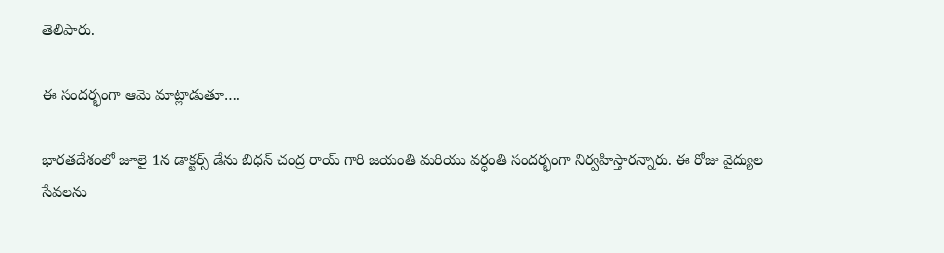తెలిపారు.

ఈ సందర్భంగా ఆమె మాట్లాడుతూ….

భారతదేశంలో జూలై 1న డాక్టర్స్ డేను బిధన్ చంద్ర రాయ్ గారి జయంతి మరియు వర్ధంతి సందర్భంగా నిర్వహిస్తారన్నారు. ఈ రోజు వైద్యుల సేవలను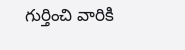గుర్తించి వారికి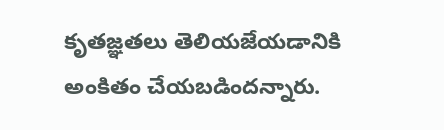కృతజ్ఞతలు తెలియజేయడానికి అంకితం చేయబడిందన్నారు.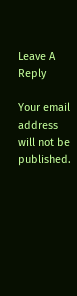Leave A Reply

Your email address will not be published.